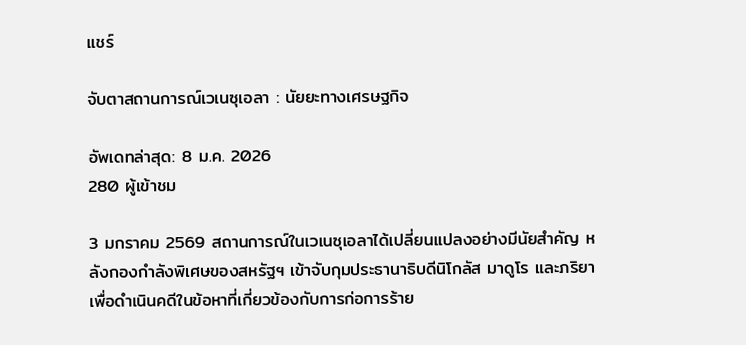แชร์

จับตาสถานการณ์เวเนซุเอลา : นัยยะทางเศรษฐกิจ

อัพเดทล่าสุด: 8 ม.ค. 2026
280 ผู้เข้าชม

3 มกราคม 2569 สถานการณ์ในเวเนซุเอลาได้เปลี่ยนแปลงอย่างมีนัยสำคัญ หลังกองกำลังพิเศษของสหรัฐฯ เข้าจับกุมประธานาธิบดีนิโกลัส มาดูโร และภริยา เพื่อดำเนินคดีในข้อหาที่เกี่ยวข้องกับการก่อการร้าย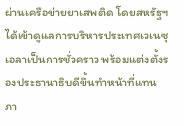ผ่านเครือข่ายยาเสพติด โดยสหรัฐฯ ได้เข้าดูแลการบริหารประเทศเวเนซุเอลาเป็นการชั่วคราว พร้อมแต่งตั้งรองประธานาธิบดีขึ้นทำหน้าที่แทน ภา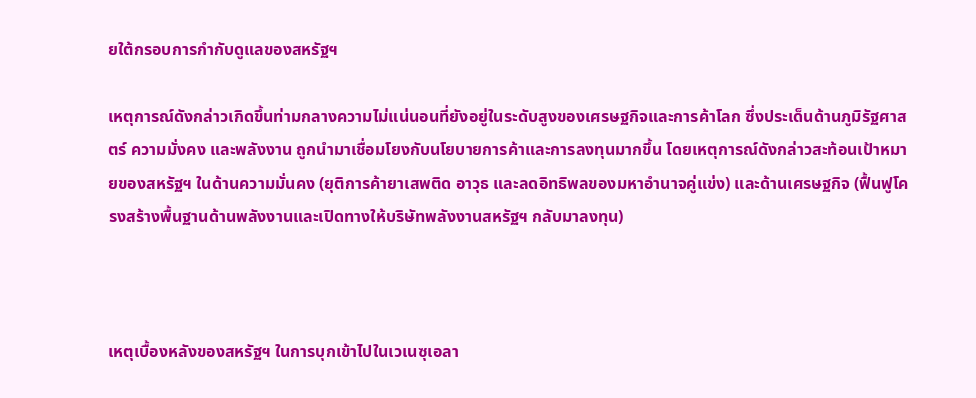ยใต้กรอบการกำกับดูแลของสหรัฐฯ

เหตุการณ์ดังกล่าวเกิดขึ้นท่ามกลางความไม่แน่นอนที่ยังอยู่ในระดับสูงของเศรษฐกิจและการค้าโลก ซึ่งประเด็นด้านภูมิรัฐศาสตร์ ความมั่งคง และพลังงาน ถูกนำมาเชื่อมโยงกับนโยบายการค้าและการลงทุนมากขึ้น โดยเหตุการณ์ดังกล่าวสะท้อนเป้าหมายของสหรัฐฯ ในด้านความมั่นคง (ยุติการค้ายาเสพติด อาวุธ และลดอิทธิพลของมหาอำนาจคู่แข่ง) และด้านเศรษฐกิจ (ฟื้นฟูโครงสร้างพื้นฐานด้านพลังงานและเปิดทางให้บริษัทพลังงานสหรัฐฯ กลับมาลงทุน)



เหตุเบื้องหลังของสหรัฐฯ ในการบุกเข้าไปในเวเนซุเอลา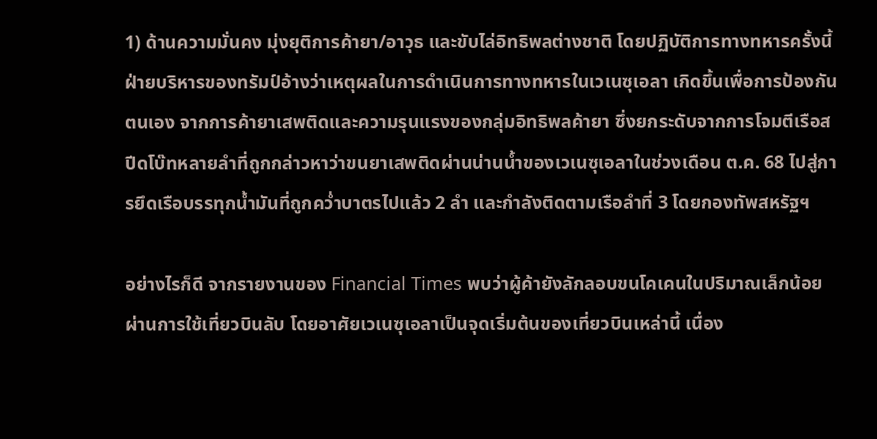1) ด้านความมั่นคง มุ่งยุติการค้ายา/อาวุธ และขับไล่อิทธิพลต่างชาติ โดยปฏิบัติการทางทหารครั้งนี้ ฝ่ายบริหารของทรัมป์อ้างว่าเหตุผลในการดำเนินการทางทหารในเวเนซุเอลา เกิดขึ้นเพื่อการป้องกันตนเอง จากการค้ายาเสพติดและความรุนแรงของกลุ่มอิทธิพลค้ายา ซึ่งยกระดับจากการโจมตีเรือสปีดโบ๊ทหลายลำที่ถูกกล่าวหาว่าขนยาเสพติดผ่านน่านน้ำของเวเนซุเอลาในช่วงเดือน ต.ค. 68 ไปสู่การยึดเรือบรรทุกน้ำมันที่ถูกคว่ำบาตรไปแล้ว 2 ลำ และกำลังติดตามเรือลำที่ 3 โดยกองทัพสหรัฐฯ

อย่างไรก็ดี จากรายงานของ Financial Times พบว่าผู้ค้ายังลักลอบขนโคเคนในปริมาณเล็กน้อยผ่านการใช้เที่ยวบินลับ โดยอาศัยเวเนซุเอลาเป็นจุดเริ่มต้นของเที่ยวบินเหล่านี้ เนื่อง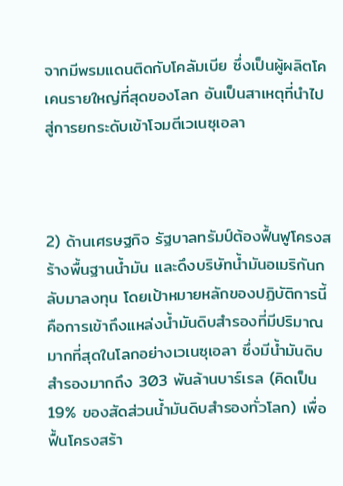จากมีพรมแดนติดกับโคลัมเบีย ซึ่งเป็นผู้ผลิตโคเคนรายใหญ่ที่สุดของโลก อันเป็นสาเหตุที่นำไปสู่การยกระดับเข้าโจมตีเวเนซุเอลา



2) ด้านเศรษฐกิจ รัฐบาลทรัมป์ต้องฟื้นฟูโครงสร้างพื้นฐานน้ำมัน และดึงบริษัทน้ำมันอเมริกันกลับมาลงทุน โดยเป้าหมายหลักของปฏิบัติการนี้คือการเข้าถึงแหล่งน้ำมันดิบสำรองที่มีปริมาณมากที่สุดในโลกอย่างเวเนซุเอลา ซึ่งมีน้ำมันดิบสำรองมากถึง 303 พันล้านบาร์เรล (คิดเป็น 19% ของสัดส่วนน้ำมันดิบสำรองทั่วโลก) เพื่อฟื้นโครงสร้า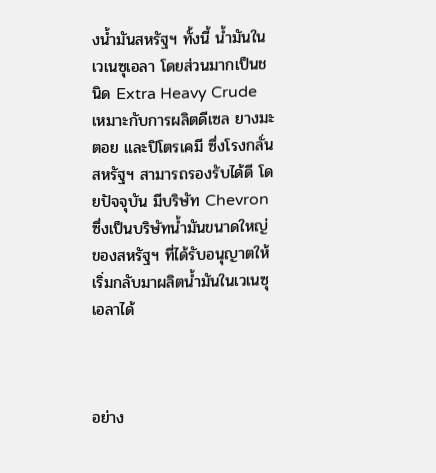งน้ำมันสหรัฐฯ ทั้งนี้ น้ำมันในเวเนซุเอลา โดยส่วนมากเป็นชนิด Extra Heavy Crude เหมาะกับการผลิตดีเซล ยางมะตอย และปิโตรเคมี ซึ่งโรงกลั่นสหรัฐฯ สามารถรองรับได้ดี โดยปัจจุบัน มีบริษัท Chevron ซึ่งเป็นบริษัทน้ำมันขนาดใหญ่ของสหรัฐฯ ที่ได้รับอนุญาตให้เริ่มกลับมาผลิตน้ำมันในเวเนซุเอลาได้



อย่าง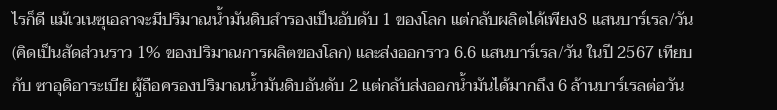ไรก็ดี แม้เวเนซุเอลาจะมีปริมาณน้ำมันดิบสำรองเป็นอับดับ 1 ของโลก แต่กลับผลิตได้เพียง8 แสนบาร์เรล/วัน (คิดเป็นสัดส่วนราว 1% ของปริมาณการผลิตของโลก) และส่งออกราว 6.6 แสนบาร์เรล/วัน ในปี 2567 เทียบกับ ซาอุดิอาระเบีย ผู้ถือครองปริมาณน้ำมันดิบอันดับ 2 แต่กลับส่งออกน้ำมันได้มากถึง 6 ล้านบาร์เรลต่อวัน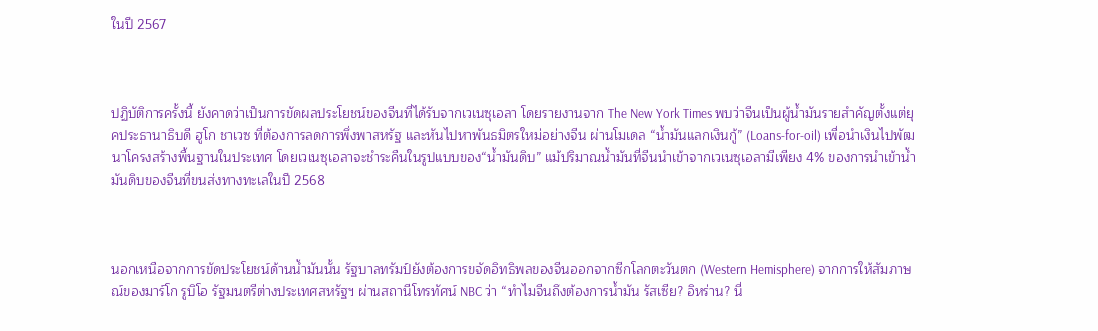ในปี 2567



ปฏิบัติการครั้งนี้ ยังคาดว่าเป็นการขัดผลประโยชน์ของจีนที่ได้รับจากเวเนซุเอลา โดยรายงานจาก The New York Times พบว่าจีนเป็นผู้น้ำมันรายสำคัญตั้งแต่ยุคประธานาธิบดี ฮูโก ชาเวซ ที่ต้องการลดการพึ่งพาสหรัฐ และหันไปหาพันธมิตรใหม่อย่างจีน ผ่านโมเดล “น้ำมันแลกเงินกู้” (Loans-for-oil) เพื่อนำเงินไปพัฒนาโครงสร้างพื้นฐานในประเทศ โดยเวเนซุเอลาจะชำระคืนในรูปแบบของ“น้ำมันดิบ” แม้ปริมาณน้ำมันที่จีนนำเข้าจากเวเนซุเอลามีเพียง 4% ของการนำเข้าน้ำมันดิบของจีนที่ขนส่งทางทะเลในปี 2568



นอกเหนือจากการขัดประโยชน์ด้านน้ำมันนั้น รัฐบาลทรัมป์ยังต้องการขจัดอิทธิพลของจีนออกจากซีกโลกตะวันตก (Western Hemisphere) จากการให้สัมภาษณ์ของมาร์โก รูบิโอ รัฐมนตรีต่างประเทศสหรัฐฯ ผ่านสถานีโทรทัศน์ NBC ว่า “ทำไมจีนถึงต้องการน้ำมัน รัสเซีย? อิหร่าน? นี่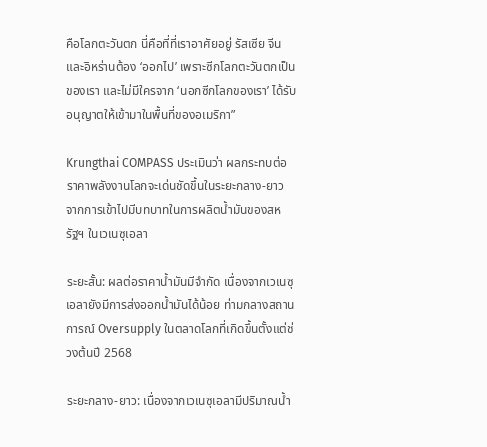คือโลกตะวันตก นี่คือที่ที่เราอาศัยอยู่ รัสเซีย จีน และอิหร่านต้อง ‘ออกไป’ เพราะซีกโลกตะวันตกเป็นของเรา และไม่มีใครจาก ‘นอกซีกโลกของเรา’ ได้รับอนุญาตให้เข้ามาในพื้นที่ของอเมริกา”

Krungthai COMPASS ประเมินว่า ผลกระทบต่อราคาพลังงานโลกจะเด่นชัดขึ้นในระยะกลาง-ยาว    จากการเข้าไปมีบทบาทในการผลิตน้ำมันของสหรัฐฯ ในเวเนซุเอลา

ระยะสั้น: ผลต่อราคาน้ำมันมีจำกัด เนื่องจากเวเนซุเอลายังมีการส่งออกน้ำมันได้น้อย ท่ามกลางสถานการณ์ Oversupply ในตลาดโลกที่เกิดขึ้นตั้งแต่ช่วงต้นปี 2568

ระยะกลาง-ยาว: เนื่องจากเวเนซุเอลามีปริมาณน้ำ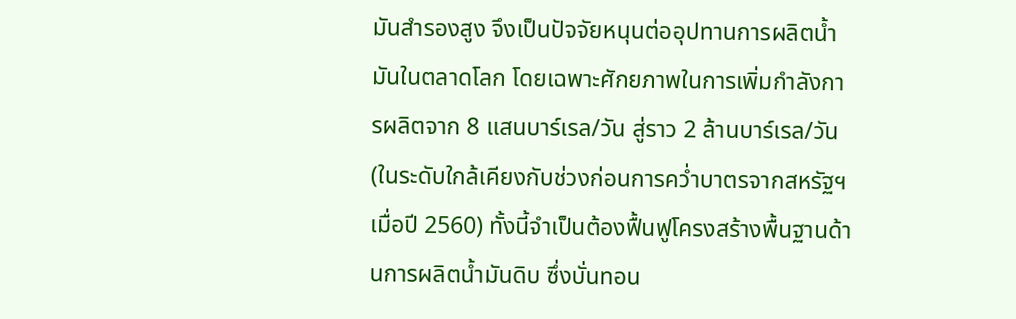มันสำรองสูง จึงเป็นปัจจัยหนุนต่ออุปทานการผลิตน้ำมันในตลาดโลก โดยเฉพาะศักยภาพในการเพิ่มกำลังการผลิตจาก 8 แสนบาร์เรล/วัน สู่ราว 2 ล้านบาร์เรล/วัน (ในระดับใกล้เคียงกับช่วงก่อนการคว่ำบาตรจากสหรัฐฯ เมื่อปี 2560) ทั้งนี้จำเป็นต้องฟื้นฟูโครงสร้างพื้นฐานด้านการผลิตน้ำมันดิบ ซึ่งบั่นทอน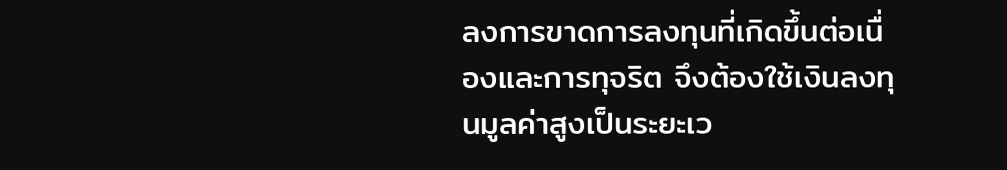ลงการขาดการลงทุนที่เกิดขึ้นต่อเนื่องและการทุจริต จึงต้องใช้เงินลงทุนมูลค่าสูงเป็นระยะเว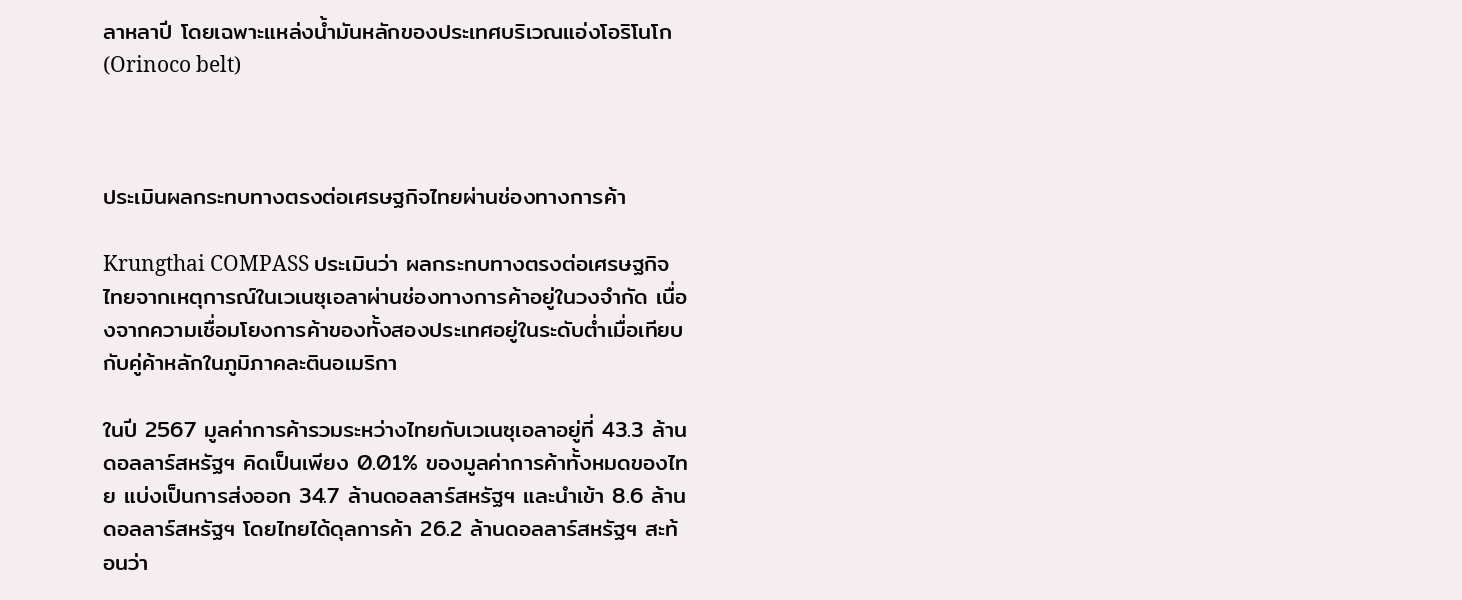ลาหลาปี โดยเฉพาะแหล่งน้ำมันหลักของประเทศบริเวณแอ่งโอริโนโก (Orinoco belt)



ประเมินผลกระทบทางตรงต่อเศรษฐกิจไทยผ่านช่องทางการค้า

Krungthai COMPASS ประเมินว่า ผลกระทบทางตรงต่อเศรษฐกิจไทยจากเหตุการณ์ในเวเนซุเอลาผ่านช่องทางการค้าอยู่ในวงจำกัด เนื่องจากความเชื่อมโยงการค้าของทั้งสองประเทศอยู่ในระดับต่ำเมื่อเทียบกับคู่ค้าหลักในภูมิภาคละตินอเมริกา

ในปี 2567 มูลค่าการค้ารวมระหว่างไทยกับเวเนซุเอลาอยู่ที่ 43.3 ล้านดอลลาร์สหรัฐฯ คิดเป็นเพียง 0.01% ของมูลค่าการค้าทั้งหมดของไทย แบ่งเป็นการส่งออก 34.7 ล้านดอลลาร์สหรัฐฯ และนำเข้า 8.6 ล้านดอลลาร์สหรัฐฯ โดยไทยได้ดุลการค้า 26.2 ล้านดอลลาร์สหรัฐฯ สะท้อนว่า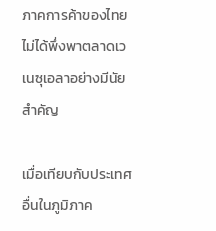ภาคการค้าของไทยไม่ได้พึ่งพาตลาดเวเนซุเอลาอย่างมีนัยสำคัญ

เมื่อเทียบกับประเทศอื่นในภูมิภาค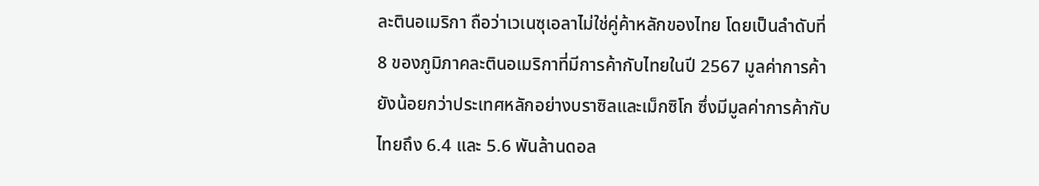ละตินอเมริกา ถือว่าเวเนซุเอลาไม่ใช่คู่ค้าหลักของไทย โดยเป็นลำดับที่ 8 ของภูมิภาคละตินอเมริกาที่มีการค้ากับไทยในปี 2567 มูลค่าการค้ายังน้อยกว่าประเทศหลักอย่างบราซิลและเม็กซิโก ซึ่งมีมูลค่าการค้ากับไทยถึง 6.4 และ 5.6 พันล้านดอล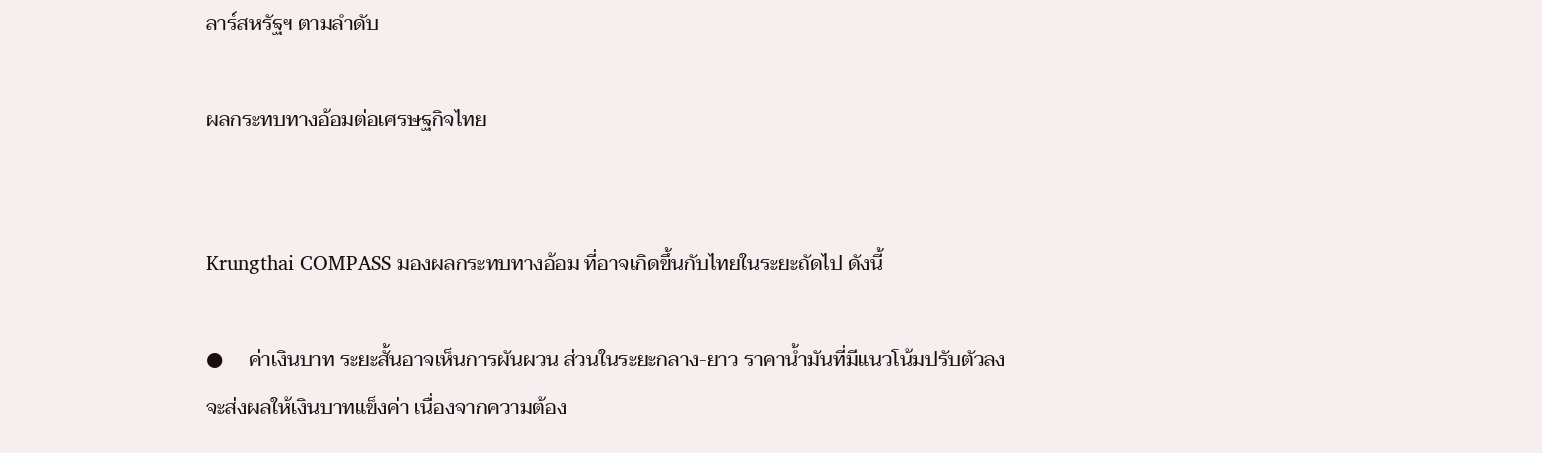ลาร์สหรัฐฯ ตามลำดับ

ผลกระทบทางอ้อมต่อเศรษฐกิจไทย


Krungthai COMPASS มองผลกระทบทางอ้อม ที่อาจเกิดขึ้นกับไทยในระยะถัดไป ดังนี้

●     ค่าเงินบาท ระยะสั้นอาจเห็นการผันผวน ส่วนในระยะกลาง-ยาว ราคาน้ำมันที่มีแนวโน้มปรับตัวลง
จะส่งผลให้เงินบาทแข็งค่า เนื่องจากความต้อง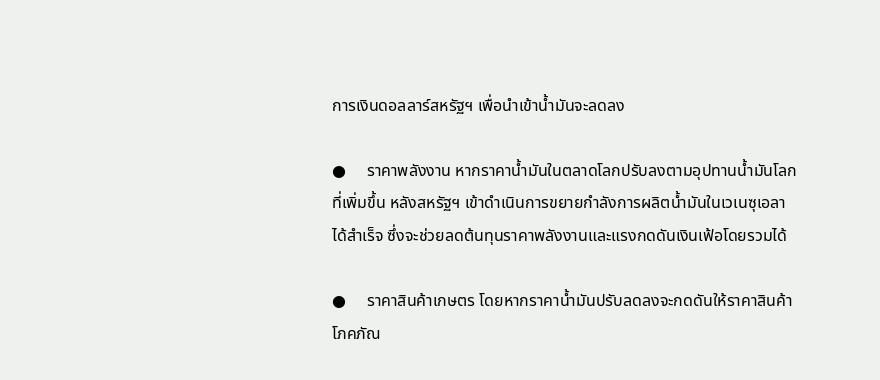การเงินดอลลาร์สหรัฐฯ เพื่อนำเข้าน้ำมันจะลดลง

●     ราคาพลังงาน หากราคาน้ำมันในตลาดโลกปรับลงตามอุปทานน้ำมันโลกที่เพิ่มขึ้น หลังสหรัฐฯ เข้าดำเนินการขยายกำลังการผลิตน้ำมันในเวเนซุเอลาได้สำเร็จ ซึ่งจะช่วยลดต้นทุนราคาพลังงานและแรงกดดันเงินเฟ้อโดยรวมได้

●     ราคาสินค้าเกษตร โดยหากราคาน้ำมันปรับลดลงจะกดดันให้ราคาสินค้าโภคภัณ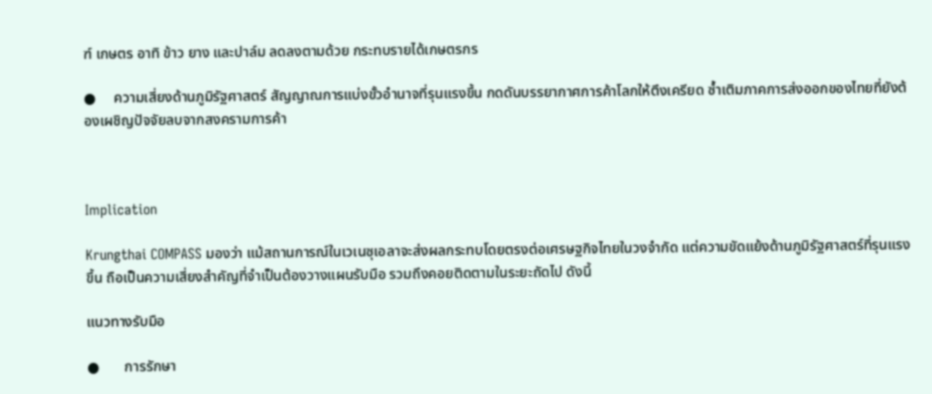ฑ์ เกษตร อาทิ ข้าว ยาง และปาล์ม ลดลงตามด้วย กระทบรายได้เกษตรกร

●     ความเสี่ยงด้านภูมิรัฐศาสตร์ สัญญาณการแบ่งขั้วอำนาจที่รุนแรงขึ้น กดดันบรรยากาศการค้าโลกให้ตึงเครียด ซ้ำเติมภาคการส่งออกของไทยที่ยังต้องเผชิญปัจจัยลบจากสงครามการค้า



Implication

Krungthai COMPASS มองว่า แม้สถานการณ์ในเวเนซุเอลาจะส่งผลกระทบโดยตรงต่อเศรษฐกิจไทยในวงจำกัด แต่ความขัดแย้งด้านภูมิรัฐศาสตร์ที่รุนแรงขึ้น ถือเป็นความเสี่ยงสำคัญที่จำเป็นต้องวางแผนรับมือ รวมถึงคอยติดตามในระยะถัดไป ดังนี้

แนวทางรับมือ

●       การรักษา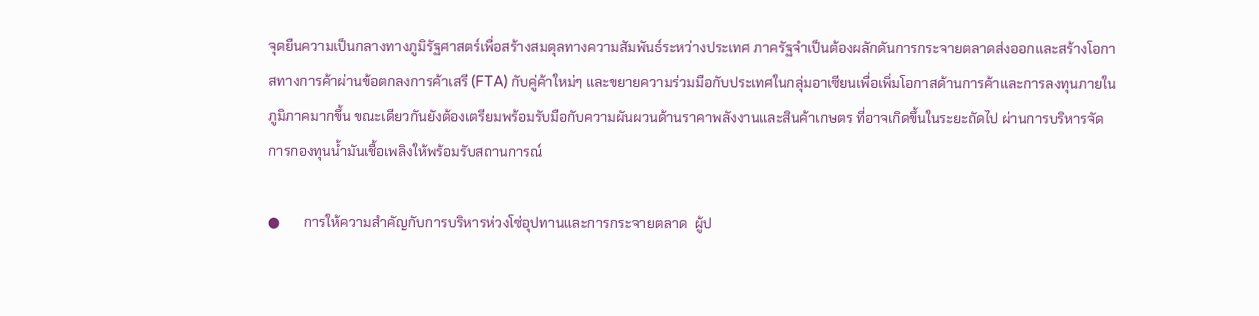จุดยืนความเป็นกลางทางภูมิรัฐศาสตร์เพื่อสร้างสมดุลทางความสัมพันธ์ระหว่างประเทศ ภาครัฐจำเป็นต้องผลักดันการกระจายตลาดส่งออกและสร้างโอกาสทางการค้าผ่านข้อตกลงการค้าเสรี (FTA) กับคู่ค้าใหม่ๆ และขยายความร่วมมือกับประเทศในกลุ่มอาเซียนเพื่อเพิ่มโอกาสด้านการค้าและการลงทุนภายในภูมิภาคมากขึ้น ขณะเดียวกันยังต้องเตรียมพร้อมรับมือกับความผันผวนด้านราคาพลังงานและสินค้าเกษตร ที่อาจเกิดขึ้นในระยะถัดไป ผ่านการบริหารจัดการกองทุนน้ำมันเชื้อเพลิงให้พร้อมรับสถานการณ์

●       การให้ความสำคัญกับการบริหารห่วงโซ่อุปทานและการกระจายตลาด  ผู้ป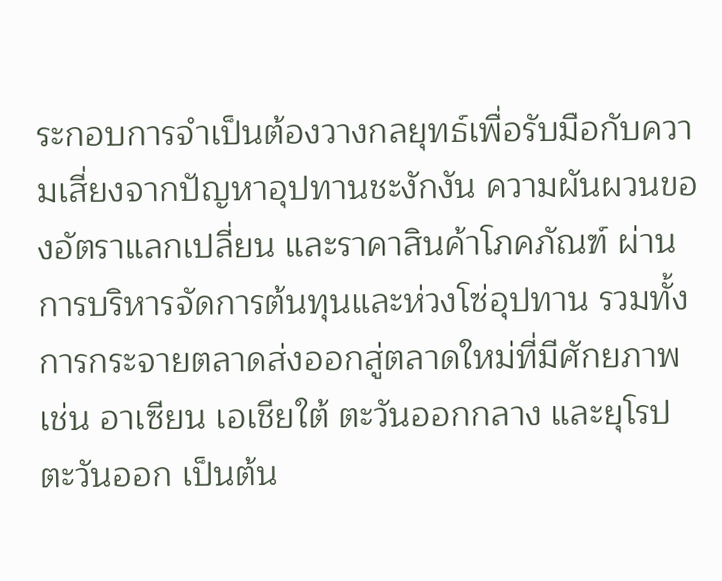ระกอบการจำเป็นต้องวางกลยุทธ์เพื่อรับมือกับความเสี่ยงจากปัญหาอุปทานชะงักงัน ความผันผวนของอัตราแลกเปลี่ยน และราคาสินค้าโภคภัณฑ์ ผ่านการบริหารจัดการต้นทุนและห่วงโซ่อุปทาน รวมทั้งการกระจายตลาดส่งออกสู่ตลาดใหม่ที่มีศักยภาพ เช่น อาเซียน เอเชียใต้ ตะวันออกกลาง และยุโรปตะวันออก เป็นต้น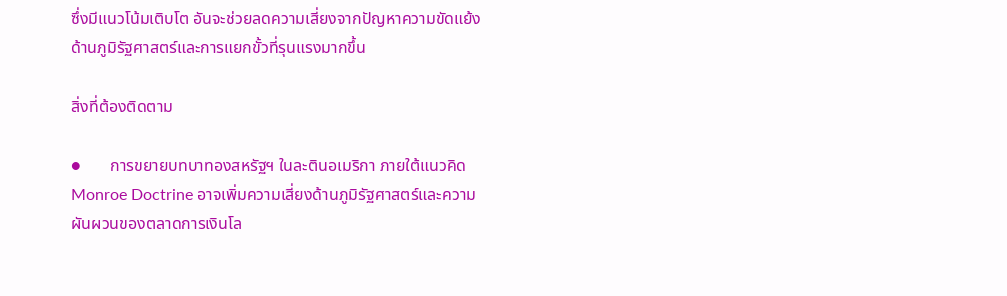ซึ่งมีแนวโน้มเติบโต อันจะช่วยลดความเสี่ยงจากปัญหาความขัดแย้งด้านภูมิรัฐศาสตร์และการแยกขั้วที่รุนแรงมากขึ้น

สิ่งที่ต้องติดตาม

●       การขยายบทบาทองสหรัฐฯ ในละตินอเมริกา ภายใต้แนวคิด Monroe Doctrine อาจเพิ่มความเสี่ยงด้านภูมิรัฐศาสตร์และความผันผวนของตลาดการเงินโล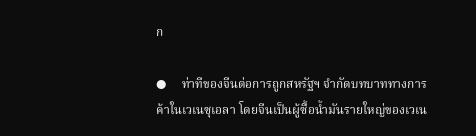ก

●     ท่าทีของจีนต่อการถูกสหรัฐฯ จำกัดบทบาททางการค้าในเวเนซุเอลา โดยจีนเป็นผู้ซื้อน้ำมันรายใหญ่ของเวเน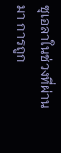ซุเอลาในช่วงที่ผ่านมา การถูก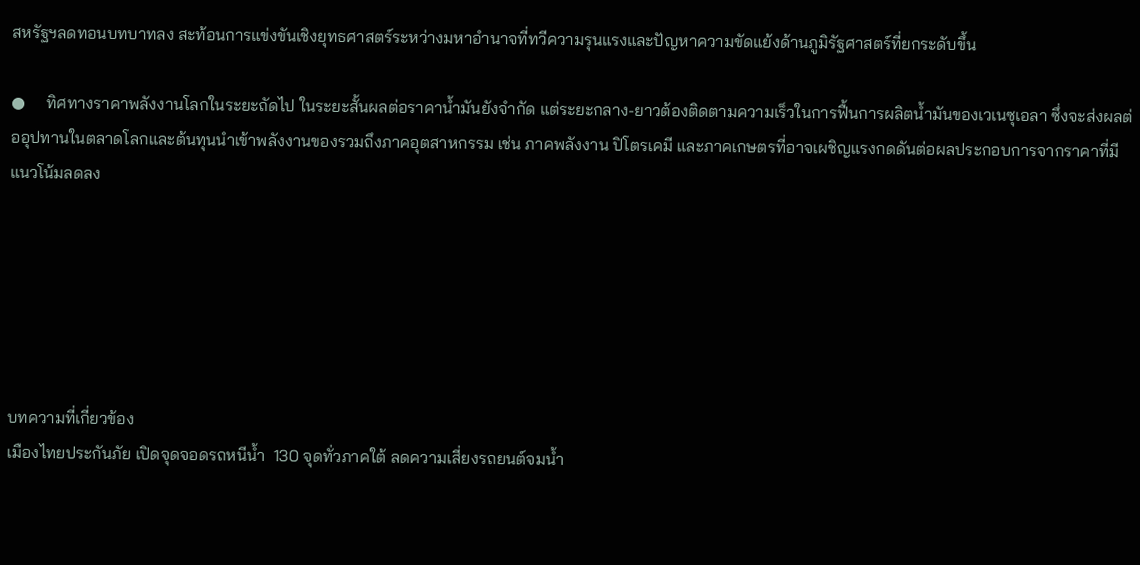สหรัฐฯลดทอนบทบาทลง สะท้อนการแข่งขันเชิงยุทธศาสตร์ระหว่างมหาอำนาจที่ทวีความรุนแรงและปัญหาความขัดแย้งด้านภูมิรัฐศาสตร์ที่ยกระดับขึ้น

●     ทิศทางราคาพลังงานโลกในระยะถัดไป ในระยะสั้นผลต่อราคาน้ำมันยังจำกัด แต่ระยะกลาง-ยาวต้องติดตามความเร็วในการฟื้นการผลิตน้ำมันของเวเนซุเอลา ซึ่งจะส่งผลต่ออุปทานในตลาดโลกและต้นทุนนำเข้าพลังงานของรวมถึงภาคอุตสาหกรรม เช่น ภาคพลังงาน ปิโตรเคมี และภาคเกษตรที่อาจเผชิญแรงกดดันต่อผลประกอบการจากราคาที่มีแนวโน้มลดลง






บทความที่เกี่ยวข้อง
เมืองไทยประกันภัย เปิดจุดจอดรถหนีน้ำ  130 จุดทั่วภาคใต้ ลดความเสี่ยงรถยนต์จมน้ำ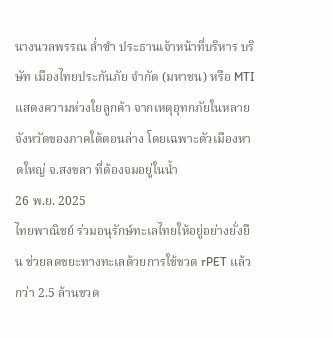นางนวลพรรณ ล่ำซำ ประธานเจ้าหน้าที่บริหาร บริษัท เมืองไทยประกันภัย จำกัด (มหาชน) หรือ MTI แสดงความห่วงใยลูกค้า จากเหตุอุทกภัยในหลายจังหวัดของภาคใต้ตอนล่าง โดยเฉพาะตัวเมืองหาดใหญ่ จ.สงขลา ที่ต้องจมอยู่ในน้ำ
26 พ.ย. 2025
ไทยพาณิชย์ ร่วมอนุรักษ์ทะเลไทยให้อยู่อย่างยั่งยืน ช่วยลดขยะทางทะเลด้วยการใช้ขวด rPET แล้วกว่า 2.5 ล้านขวด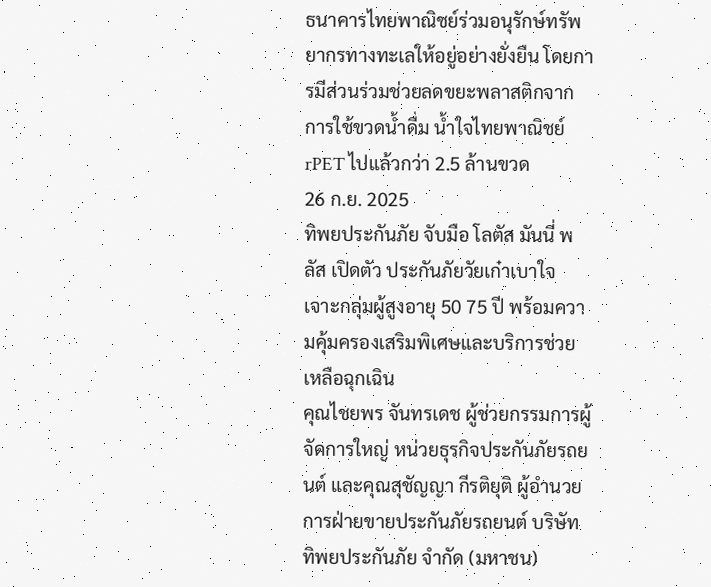ธนาคารไทยพาณิชย์ร่วมอนุรักษ์ทรัพยากรทางทะเลให้อยู่อย่างยั่งยืน โดยการมีส่วนร่วมช่วยลดขยะพลาสติกจากการใช้ขวดน้ำดื่ม น้ำใจไทยพาณิชย์ rPET ไปแล้วกว่า 2.5 ล้านขวด
26 ก.ย. 2025
ทิพยประกันภัย จับมือ โลตัส มันนี่ พลัส เปิดตัว ประกันภัยวัยเก๋าเบาใจ เจาะกลุ่มผู้สูงอายุ 50 75 ปี พร้อมความคุ้มครองเสริมพิเศษและบริการช่วยเหลือฉุกเฉิน
คุณไชยพร จันทรเดช ผู้ช่วยกรรมการผู้จัดการใหญ่ หน่วยธุรกิจประกันภัยรถยนต์ และคุณสุชัญญา กีรติยุติ ผู้อำนวยการฝ่ายขายประกันภัยรถยนต์ บริษัท ทิพยประกันภัย จำกัด (มหาชน)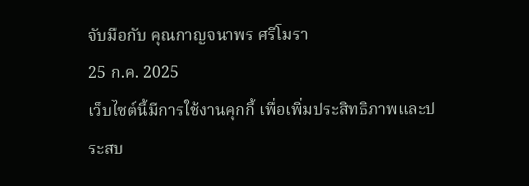จับมือกับ คุณกาญจนาพร ศรีโมรา
25 ก.ค. 2025
เว็บไซต์นี้มีการใช้งานคุกกี้ เพื่อเพิ่มประสิทธิภาพและประสบ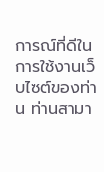การณ์ที่ดีในการใช้งานเว็บไซต์ของท่าน ท่านสามา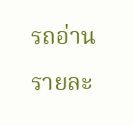รถอ่านรายละ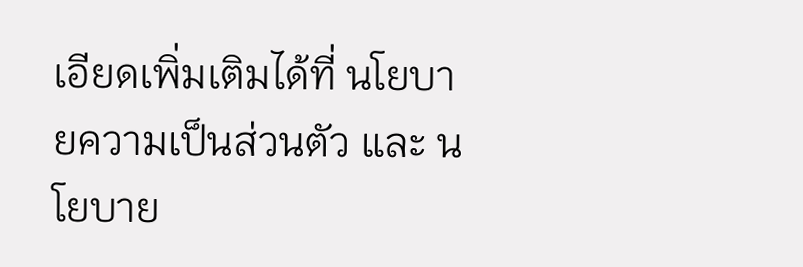เอียดเพิ่มเติมได้ที่ นโยบายความเป็นส่วนตัว และ นโยบาย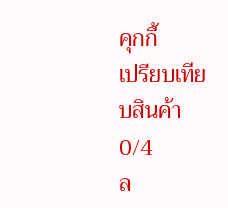คุกกี้
เปรียบเทียบสินค้า
0/4
ล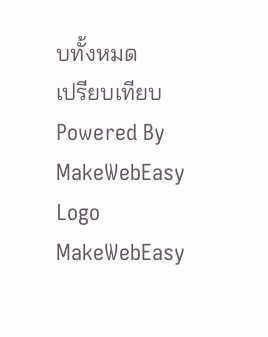บทั้งหมด
เปรียบเทียบ
Powered By MakeWebEasy Logo MakeWebEasy